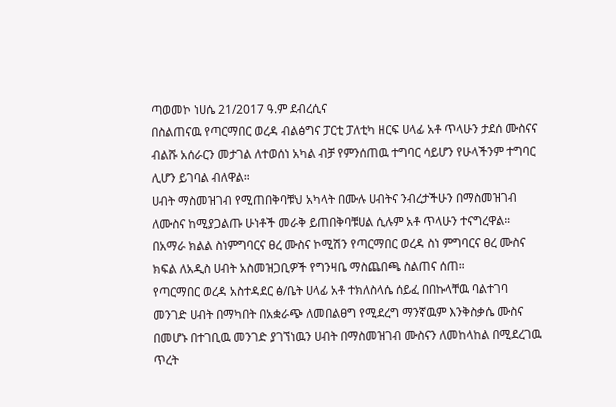ጣወመኮ ነሀሴ 21/2017 ዓ.ም ደብረሲና
በስልጠናዉ የጣርማበር ወረዳ ብልፅግና ፓርቲ ፓለቲካ ዘርፍ ሀላፊ አቶ ጥላሁን ታደሰ ሙስናና ብልሹ አሰራርን መታገል ለተወሰነ አካል ብቻ የምንሰጠዉ ተግባር ሳይሆን የሁላችንም ተግባር ሊሆን ይገባል ብለዋል።
ሀብት ማስመዝገብ የሚጠበቅባቹህ አካላት በሙሉ ሀብትና ንብረታችሁን በማስመዝገብ ለሙስና ከሚያጋልጡ ሁነቶች መራቅ ይጠበቅባቹሀል ሲሉም አቶ ጥላሁን ተናግረዋል።
በአማራ ክልል ስነምግባርና ፀረ ሙስና ኮሚሽን የጣርማበር ወረዳ ስነ ምግባርና ፀረ ሙስና ክፍል ለአዲስ ሀብት አስመዝጋቢዎች የግንዛቤ ማስጨበጫ ስልጠና ሰጠ።
የጣርማበር ወረዳ አስተዳደር ፅ/ቤት ሀላፊ አቶ ተክለስላሴ ሰይፈ በበኩላቸዉ ባልተገባ መንገድ ሀብት በማካበት በአቋራጭ ለመበልፀግ የሚደረግ ማንኛዉም እንቅስቃሴ ሙስና በመሆኑ በተገቢዉ መንገድ ያገኘነዉን ሀብት በማስመዝገብ ሙስናን ለመከላከል በሚደረገዉ ጥረት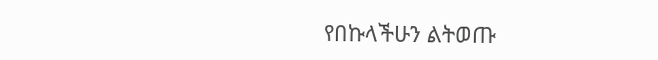የበኩላችሁን ልትወጡ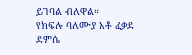ይገባል ብለዋል።
የክፍሉ ባለሙያ አቶ ፈቃደ ደምሴ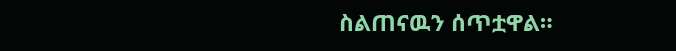ስልጠናዉን ሰጥቷዋል።